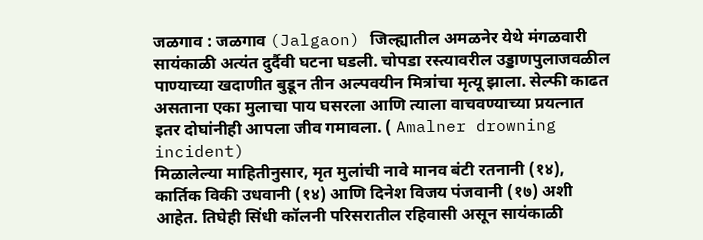जळगाव : जळगाव (Jalgaon) जिल्ह्यातील अमळनेर येथे मंगळवारी सायंकाळी अत्यंत दुर्दैवी घटना घडली. चोपडा रस्त्यावरील उड्डाणपुलाजवळील पाण्याच्या खदाणीत बुडून तीन अल्पवयीन मित्रांचा मृत्यू झाला. सेल्फी काढत असताना एका मुलाचा पाय घसरला आणि त्याला वाचवण्याच्या प्रयत्नात इतर दोघांनीही आपला जीव गमावला. ( Amalner drowning incident)
मिळालेल्या माहितीनुसार, मृत मुलांची नावे मानव बंटी रतनानी (१४), कार्तिक विकी उधवानी (१४) आणि दिनेश विजय पंजवानी (१७) अशी आहेत. तिघेही सिंधी कॉलनी परिसरातील रहिवासी असून सायंकाळी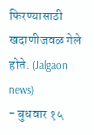फिरण्यासाठी खदाणीजवळ गेले होते. (Jalgaon news)
- बुधवार १५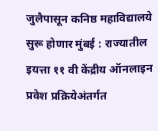जुलैपासून कनिष्ठ महाविद्यालये सुरू होणार मुंबई : राज्यातील इयत्ता ११ वी केंद्रीय ऑनलाइन प्रवेश प्रक्रियेअंतर्गत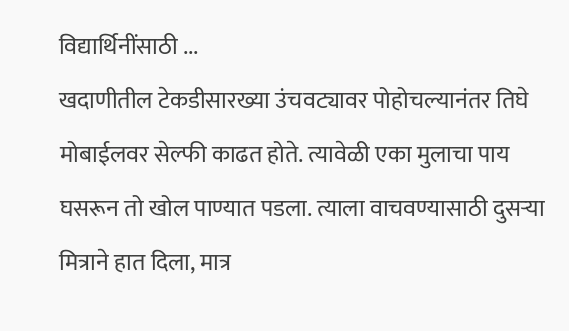विद्यार्थिनींसाठी ...
खदाणीतील टेकडीसारख्या उंचवट्यावर पोहोचल्यानंतर तिघे मोबाईलवर सेल्फी काढत होते. त्यावेळी एका मुलाचा पाय घसरून तो खोल पाण्यात पडला. त्याला वाचवण्यासाठी दुसऱ्या मित्राने हात दिला, मात्र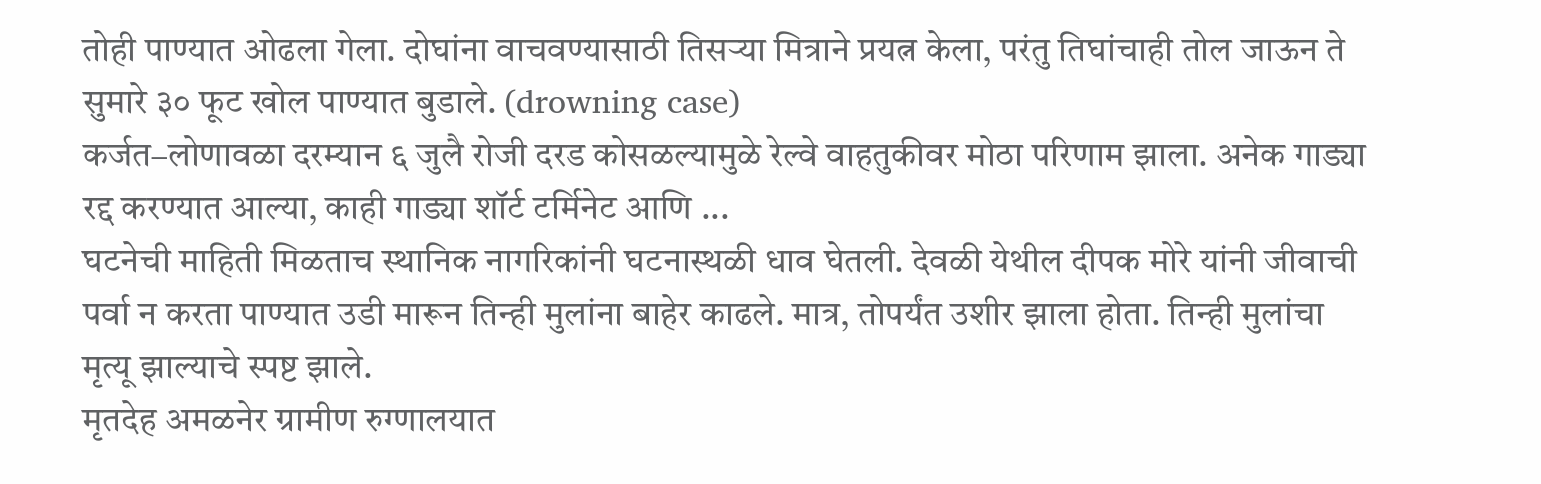तोही पाण्यात ओढला गेला. दोघांना वाचवण्यासाठी तिसऱ्या मित्राने प्रयत्न केला, परंतु तिघांचाही तोल जाऊन ते सुमारे ३० फूट खोल पाण्यात बुडाले. (drowning case)
कर्जत–लोणावळा दरम्यान ६ जुलै रोजी दरड कोसळल्यामुळे रेल्वे वाहतुकीवर मोठा परिणाम झाला. अनेक गाड्या रद्द करण्यात आल्या, काही गाड्या शॉर्ट टर्मिनेट आणि ...
घटनेची माहिती मिळताच स्थानिक नागरिकांनी घटनास्थळी धाव घेतली. देवळी येथील दीपक मोरे यांनी जीवाची पर्वा न करता पाण्यात उडी मारून तिन्ही मुलांना बाहेर काढले. मात्र, तोपर्यंत उशीर झाला होता. तिन्ही मुलांचा मृत्यू झाल्याचे स्पष्ट झाले.
मृतदेह अमळनेर ग्रामीण रुग्णालयात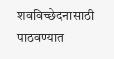शवविच्छेदनासाठी पाठवण्यात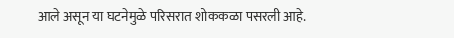आले असून या घटनेमुळे परिसरात शोककळा पसरली आहे.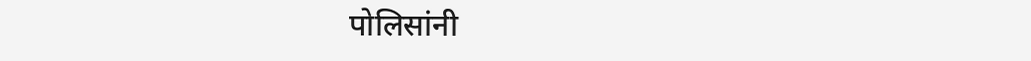पोलिसांनी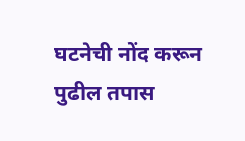घटनेची नोंद करून पुढील तपास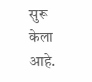सुरू केला आहे.